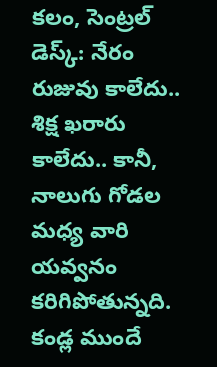కలం, సెంట్రల్ డెస్క్: నేరం రుజువు కాలేదు.. శిక్ష ఖరారు కాలేదు.. కానీ, నాలుగు గోడల మధ్య వారి యవ్వనం కరిగిపోతున్నది. కండ్ల ముందే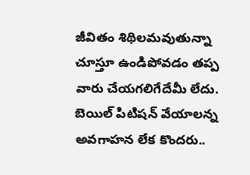జీవితం శిథిలమవుతున్నా చూస్తూ ఉండిపోవడం తప్ప వారు చేయగలిగేదేమీ లేదు. బెయిల్ పిటిషన్ వేయాలన్న అవగాహన లేక కొందరు..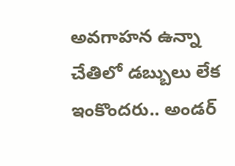అవగాహన ఉన్నా చేతిలో డబ్బులు లేక ఇంకొందరు.. అండర్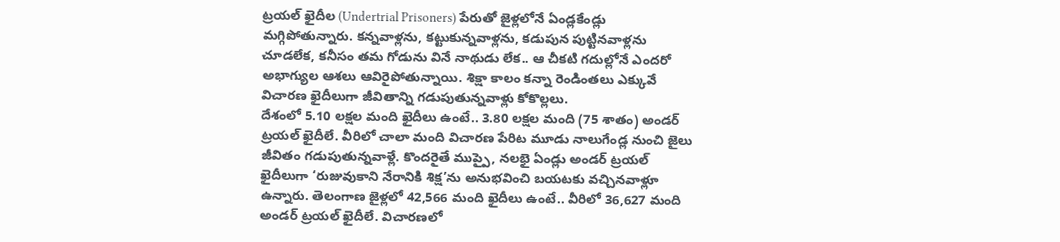ట్రయల్ ఖైదీల (Undertrial Prisoners) పేరుతో జైళ్లలోనే ఏండ్లకేండ్లు మగ్గిపోతున్నారు. కన్నవాళ్లను, కట్టుకున్నవాళ్లను, కడుపున పుట్టినవాళ్లను చూడలేక, కనీసం తమ గోడును వినే నాథుడు లేక.. ఆ చీకటి గదుల్లోనే ఎందరో అభాగ్యుల ఆశలు ఆవిరైపోతున్నాయి. శిక్షా కాలం కన్నా రెండింతలు ఎక్కువే విచారణ ఖైదీలుగా జీవితాన్ని గడుపుతున్నవాళ్లు కోకొల్లలు.
దేశంలో 5.10 లక్షల మంది ఖైదీలు ఉంటే.. 3.80 లక్షల మంది (75 శాతం) అండర్ ట్రయల్ ఖైదీలే. వీరిలో చాలా మంది విచారణ పేరిట మూడు నాలుగేండ్ల నుంచి జైలు జీవితం గడుపుతున్నవాళ్లే. కొందరైతే ముప్పై, నలభై ఏండ్లు అండర్ ట్రయల్ ఖైదీలుగా ‘రుజువుకాని నేరానికి శిక్ష’ను అనుభవించి బయటకు వచ్చినవాళ్లూ ఉన్నారు. తెలంగాణ జైళ్లలో 42,566 మంది ఖైదీలు ఉంటే.. వీరిలో 36,627 మంది అండర్ ట్రయల్ ఖైదీలే. విచారణలో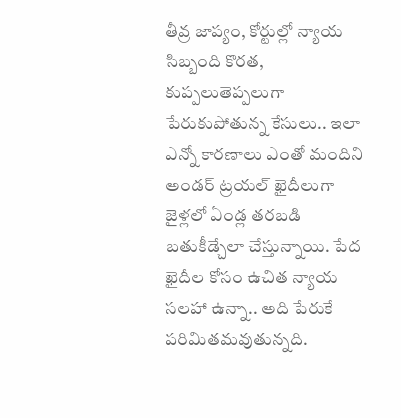తీవ్ర జాప్యం, కోర్టుల్లో న్యాయ సిబ్బంది కొరత, కుప్పలుతెప్పలుగా పేరుకుపోతున్న కేసులు.. ఇలా ఎన్నో కారణాలు ఎంతో మందిని అండర్ ట్రయల్ ఖైదీలుగా జైళ్లలో ఏండ్ల తరబడి బతుకీడ్చేలా చేస్తున్నాయి. పేద ఖైదీల కోసం ఉచిత న్యాయ సలహా ఉన్నా.. అది పేరుకే పరిమితమవుతున్నది.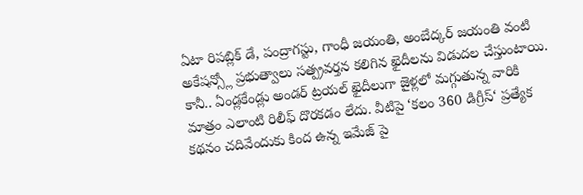ఏటా రిపబ్లిక్ డే, పంద్రాగస్టు, గాంధీ జయంతి, అంబేద్కర్ జయంతి వంటి అకేషన్స్లో ప్రభుత్వాలు సత్ప్రవర్తన కలిగిన ఖైదీలను విడుదల చేస్తుంటాయి. కానీ.. ఏండ్లకేండ్లు అండర్ ట్రయల్ ఖైదీలుగా జైళ్లలో మగ్గుతున్న వారికి మాత్రం ఎలాంటి రిలీఫ్ దొరకడం లేదు. వీటిపై ‘కలం 360 డిగ్రీస్‘ ప్రత్యేక కథనం చదివేందుకు కింద ఉన్న ఇమేజ్ పై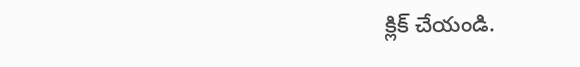క్లిక్ చేయండి.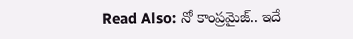Read Also: నో కాంప్రమైజ్.. ఇదే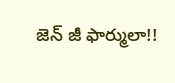జెన్ జీ ఫార్ములా!!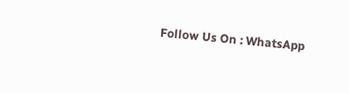Follow Us On : WhatsApp